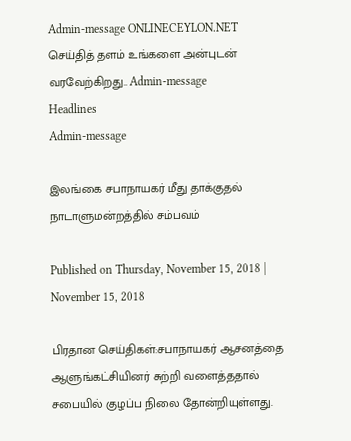Admin-message ONLINECEYLON.NET செய்தித் தளம் உங்களை அன்புடன் வரவேற்கிறது.. Admin-message
Headlines
Admin-message

இலங்கை சபாநாயகர் மீது தாக்குதல் நாடாளுமன்றத்தில் சம்பவம்

Published on Thursday, November 15, 2018 | November 15, 2018

பிரதான செய்திகள்:சபாநாயகர் ஆசனத்தை ஆளுங்கட்சியினர் சுற்றி வளைத்ததால் சபையில் குழப்ப நிலை தோன்றியுள்ளது.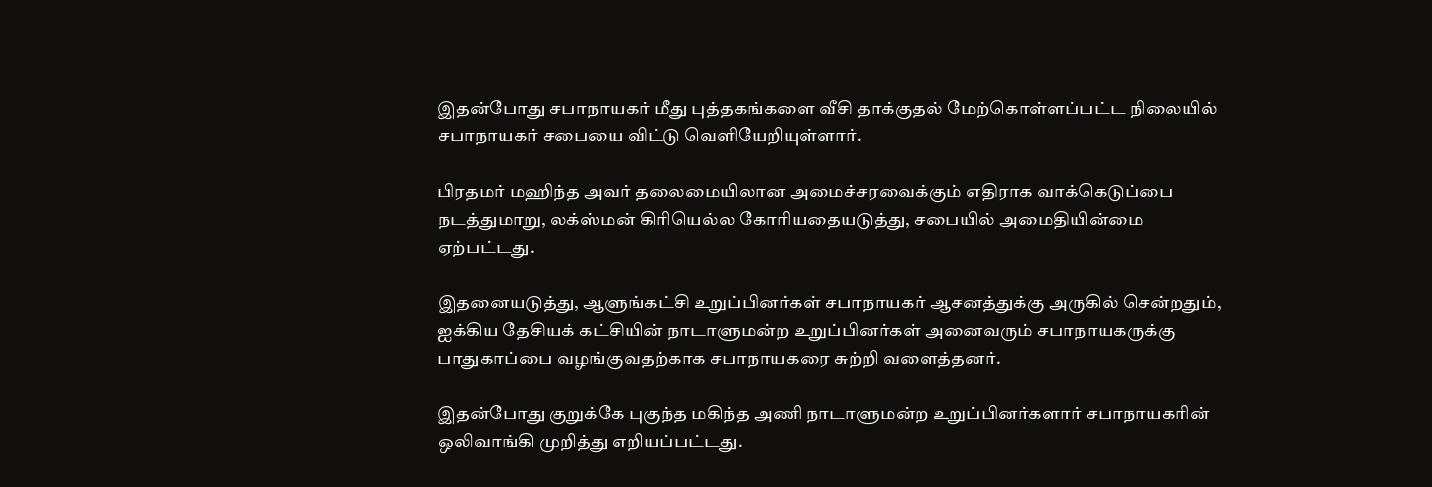இதன்போது சபாநாயகர் மீது புத்தகங்களை வீசி தாக்குதல் மேற்கொள்ளப்பட்ட நிலையில் சபாநாயகர் சபையை விட்டு வெளியேறியுள்ளார்.

பிரதமர் மஹிந்த அவர் தலைமையிலான அமைச்சரவைக்கும் எதிராக வாக்கெடுப்பை நடத்துமாறு, லக்ஸ்மன் கிரியெல்ல கோரியதையடுத்து, சபையில் அமைதியின்மை ஏற்பட்டது.

இதனையடுத்து, ஆளுங்கட்சி உறுப்பினர்கள் சபாநாயகர் ஆசனத்துக்கு அருகில் சென்றதும், ஐக்கிய தேசியக் கட்சியின் நாடாளுமன்ற உறுப்பினர்கள் அனைவரும் சபாநாயகருக்கு பாதுகாப்பை வழங்குவதற்காக சபாநாயகரை சுற்றி வளைத்தனர்.

இதன்போது குறுக்கே புகுந்த மகிந்த அணி நாடாளுமன்ற உறுப்பினர்களார் சபாநாயகரின் ஒலிவாங்கி முறித்து எறியப்பட்டது.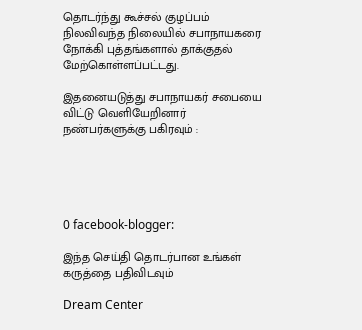தொடர்ந்து கூச்சல் குழப்பம் நிலவிவந்த நிலையில் சபாநாயகரை நோக்கி புத்தங்களால் தாக்குதல் மேற்கொள்ளப்பட்டது.

இதனையடுத்து சபாநாயகர் சபையை விட்டு வெளியேறினார்
நண்பர்களுக்கு பகிரவும் :





0 facebook-blogger:

இந்த செய்தி தொடர்பான உங்கள் கருத்தை பதிவிடவும்

Dream Center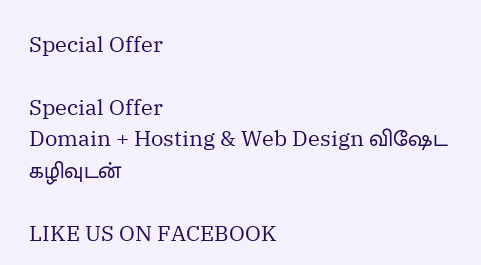Special Offer

Special Offer
Domain + Hosting & Web Design விஷேட கழிவுடன்

LIKE US ON FACEBOOK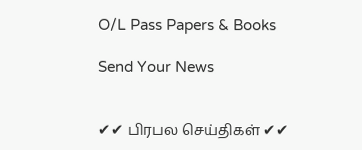O/L Pass Papers & Books

Send Your News


✔✔ பிரபல செய்திகள் ✔✔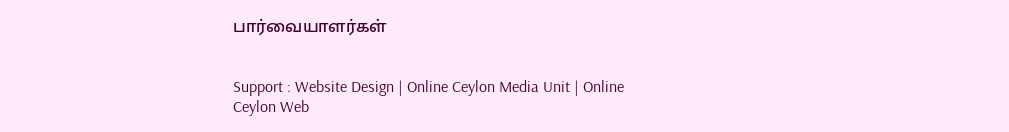பார்வையாளர்கள்


Support : Website Design | Online Ceylon Media Unit | Online Ceylon Web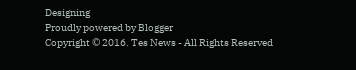Designing
Proudly powered by Blogger
Copyright © 2016. Tes News - All Rights Reserved